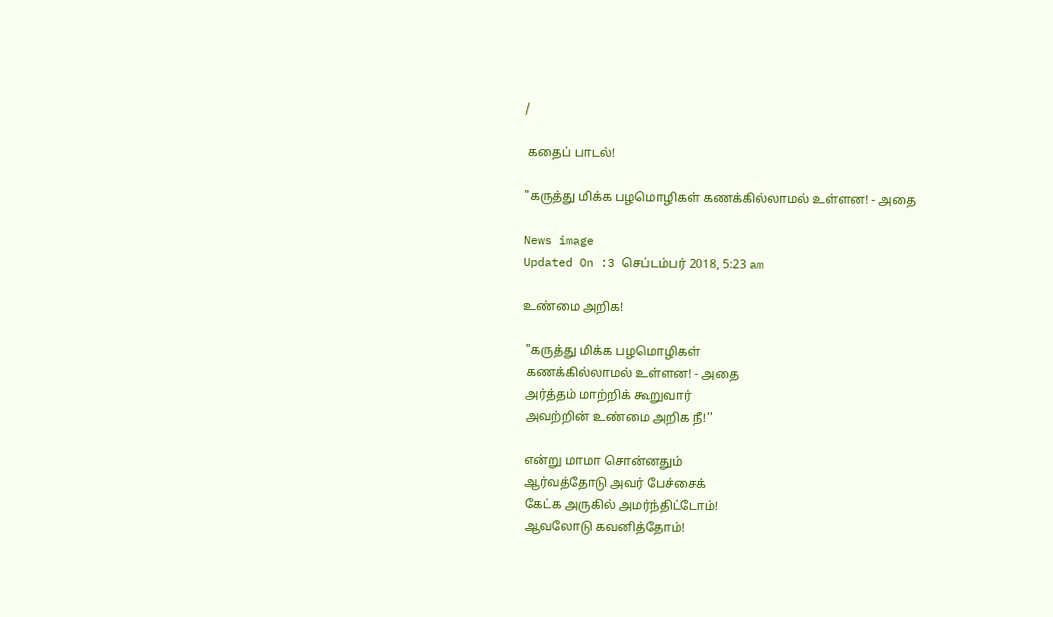/

 கதைப் பாடல்!

"கருத்து மிக்க பழமொழிகள் கணக்கில்லாமல் உள்ளன! - அதை

News image
Updated On :3 செப்டம்பர் 2018, 5:23 am

உண்மை அறிக!

 "கருத்து மிக்க பழமொழிகள்
 கணக்கில்லாமல் உள்ளன! - அதை
 அர்த்தம் மாற்றிக் கூறுவார்
 அவற்றின் உண்மை அறிக நீ!''

 என்று மாமா சொன்னதும்
 ஆர்வத்தோடு அவர் பேச்சைக்
 கேட்க அருகில் அமர்ந்திட்டோம்!
 ஆவலோடு கவனித்தோம்!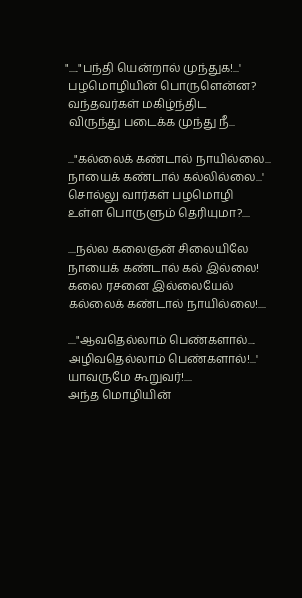"....."பந்தி யென்றால் முந்துக!...'
 பழமொழியின் பொருளென்ன?
 வந்தவர்கள் மகிழ்ந்திட
 விருந்து படைக்க முந்து நீ...

 ..."கல்லைக் கண்டால் நாயில்லை...
 நாயைக் கண்டால் கல்லில்லை...'
 சொல்லு வார்கள் பழமொழி
 உள்ள பொருளும் தெரியுமா?....

 ....நல்ல கலைஞன் சிலையிலே
 நாயைக் கண்டால் கல் இல்லை!
 கலை ரசனை இல்லையேல்
 கல்லைக் கண்டால் நாயில்லை!....

 ...."ஆவதெல்லாம் பெண்களால்....
 அழிவதெல்லாம் பெண்களால்!...'
 யாவருமே கூறுவர்!....
 அந்த மொழியின்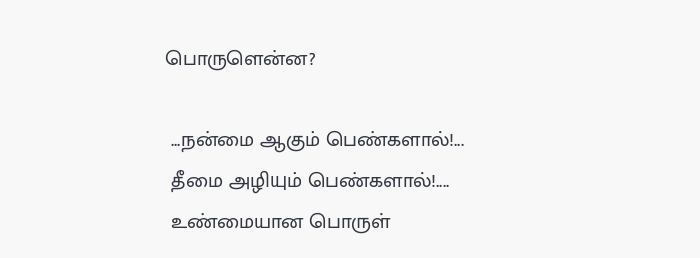பொருளென்ன?

 ...நன்மை ஆகும் பெண்களால்!...
 தீமை அழியும் பெண்களால்!....
 உண்மையான பொருள்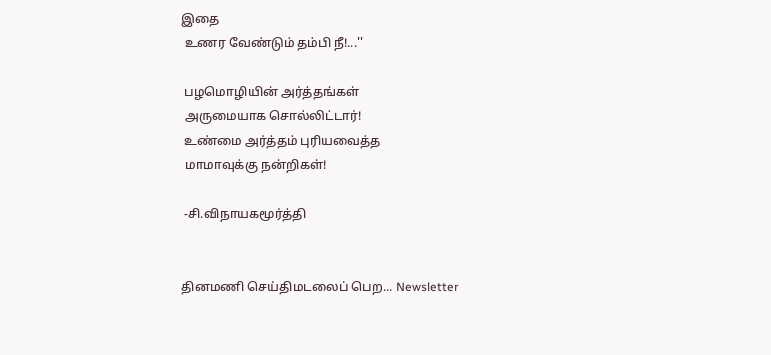இதை
 உணர வேண்டும் தம்பி நீ!...''

 பழமொழியின் அர்த்தங்கள்
 அருமையாக சொல்லிட்டார்!
 உண்மை அர்த்தம் புரியவைத்த
 மாமாவுக்கு நன்றிகள்!

 -சி.விநாயகமூர்த்தி


தினமணி செய்திமடலைப் பெற... Newsletter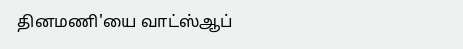தினமணி'யை வாட்ஸ்ஆப்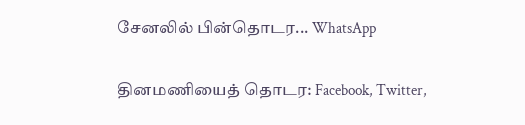சேனலில் பின்தொடர... WhatsApp

தினமணியைத் தொடர: Facebook, Twitter,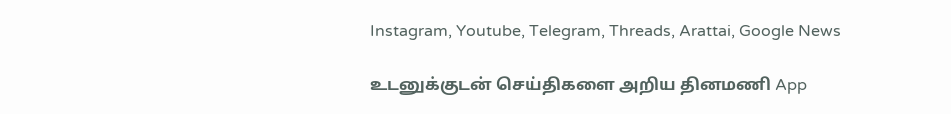Instagram, Youtube, Telegram, Threads, Arattai, Google News

உடனுக்குடன் செய்திகளை அறிய தினமணி App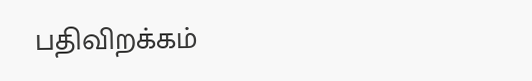பதிவிறக்கம்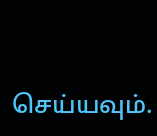செய்யவும்.